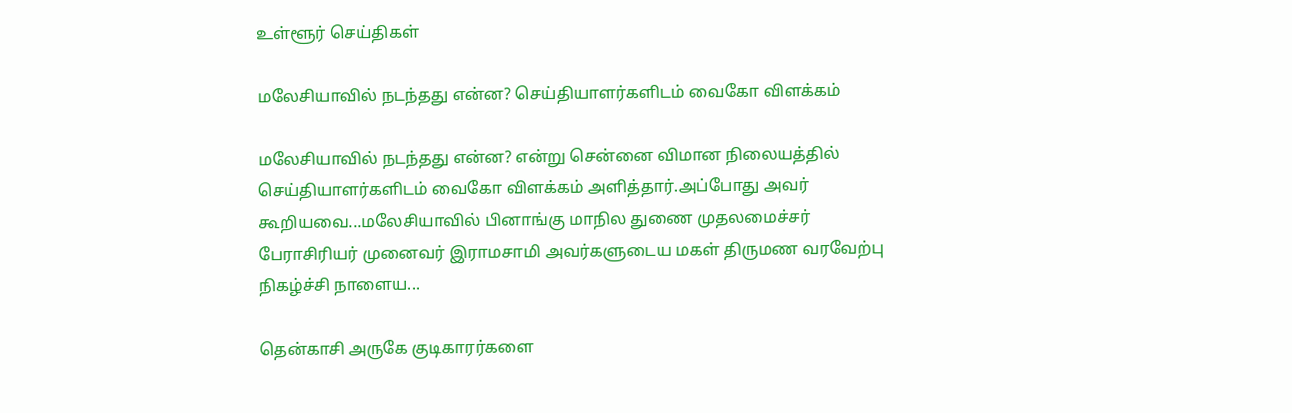உள்ளூர் செய்திகள்

மலேசியாவில் நடந்தது என்ன? செய்தியாளர்களிடம் வைகோ விளக்கம்

மலேசியாவில் நடந்தது என்ன? என்று சென்னை விமான நிலையத்தில் செய்தியாளர்களிடம் வைகோ விளக்கம் அளித்தார்.அப்போது அவர் கூறியவை...மலேசியாவில் பினாங்கு மாநில துணை முதலமைச்சர் பேராசிரியர் முனைவர் இராமசாமி அவர்களுடைய மகள் திருமண வரவேற்பு நிகழ்ச்சி நாளைய...

தென்காசி அருகே குடிகாரர்களை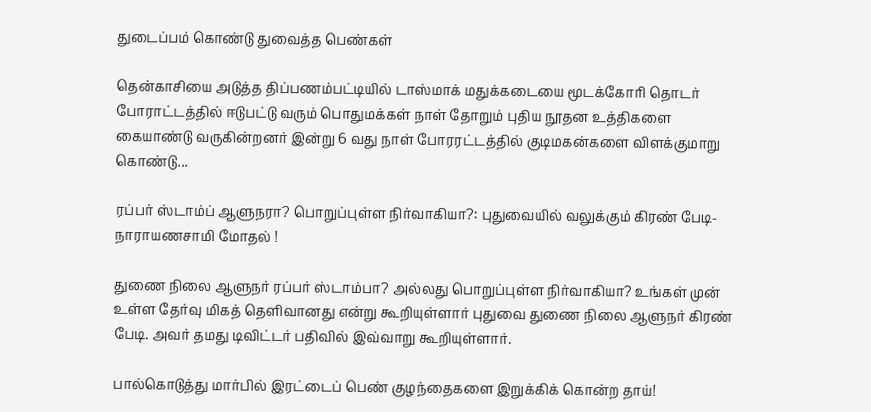துடைப்பம் கொண்டு துவைத்த பெண்கள்

தென்காசியை அடுத்த திப்பணம்பட்டியில் டாஸ்மாக் மதுக்கடையை மூடக்கோரி தொடர் போராட்டத்தில் ஈடுபட்டு வரும் பொதுமக்கள் நாள் தோறும் புதிய நூதன உத்திகளை கையாண்டு வருகின்றனர் இன்று 6 வது நாள் போரரட்டத்தில் குடிமகன்களை விளக்குமாறு கொண்டு...

ரப்பர் ஸ்டாம்ப் ஆளுநரா? பொறுப்புள்ள நிர்வாகியா?: புதுவையில் வலுக்கும் கிரண் பேடி-நாராயணசாமி மோதல் !

துணை நிலை ஆளுநர் ரப்பர் ஸ்டாம்பா? அல்லது பொறுப்புள்ள நிர்வாகியா? உங்கள் முன் உள்ள தேர்வு மிகத் தெளிவானது என்று கூறியுள்ளார் புதுவை துணை நிலை ஆளுநர் கிரண் பேடி. அவர் தமது டிவிட்டர் பதிவில் இவ்வாறு கூறியுள்ளார்.

பால்கொடுத்து மார்பில் இரட்டைப் பெண் குழந்தைகளை இறுக்கிக் கொன்ற தாய்!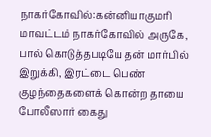நாகர்கோவில்:கன்னியாகுமரி மாவட்டம் நாகர்கோவில் அருகே, பால் கொடுத்தபடியே தன் மார்பில் இறுக்கி, இரட்டை பெண் குழந்தைகளைக் கொன்ற தாயை போலீஸார் கைது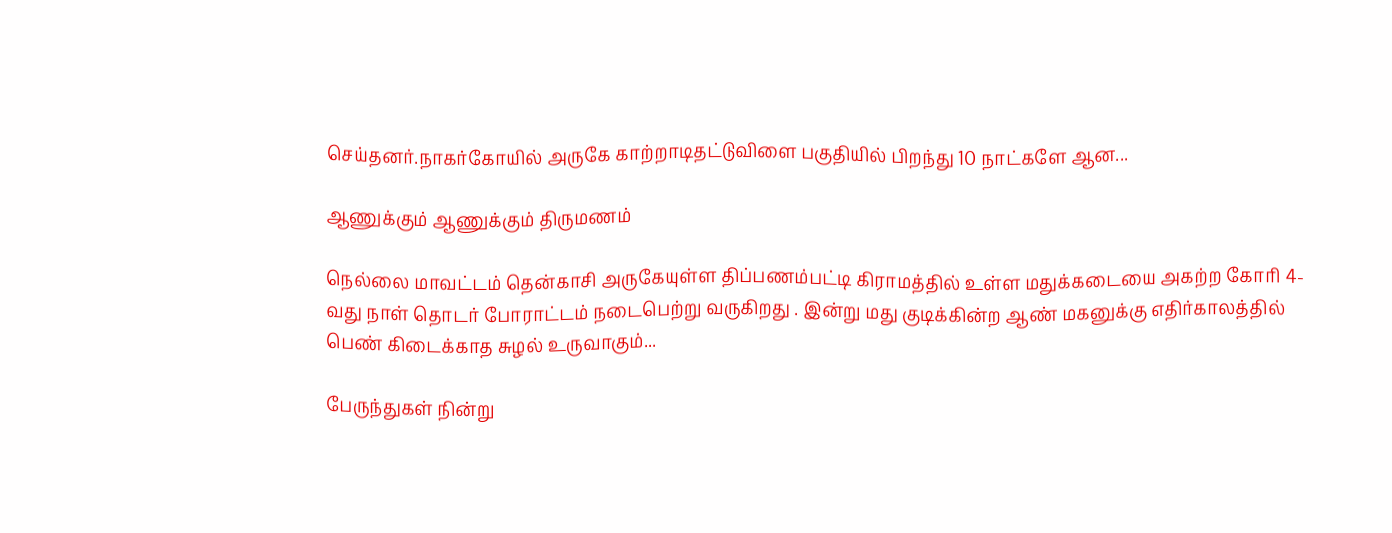செய்தனர்.நாகர்கோயில் அருகே காற்றாடிதட்டுவிளை பகுதியில் பிறந்து 10 நாட்களே ஆன...

ஆணுக்கும் ஆணுக்கும் திருமணம்

நெல்லை மாவட்டம் தென்காசி அருகேயுள்ள திப்பணம்பட்டி கிராமத்தில் உள்ள மதுக்கடையை அகற்ற கோரி 4-வது நாள் தொடர் போராட்டம் நடைபெற்று வருகிறது . இன்று மது குடிக்கின்ற ஆண் மகனுக்கு எதிர்காலத்தில் பெண் கிடைக்காத சுழல் உருவாகும்...

பேருந்துகள் நின்று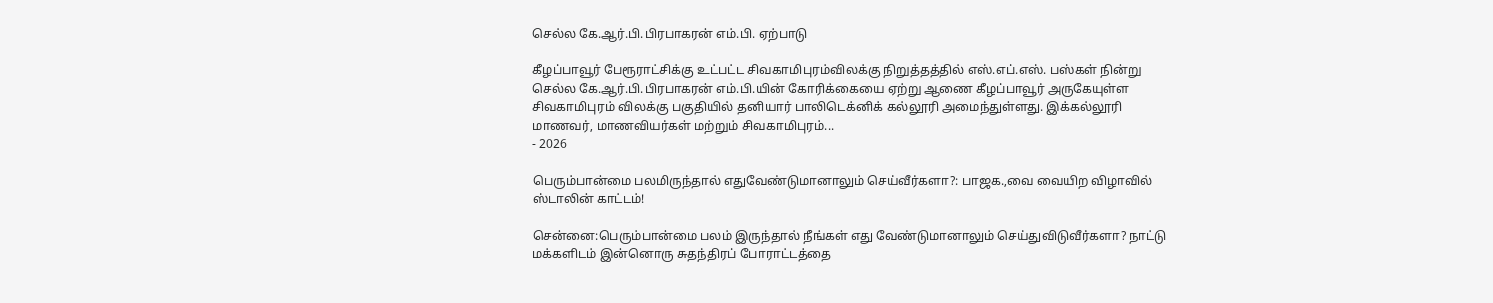செல்ல கே.ஆர்.பி.பிரபாகரன் எம்.பி. ஏற்பாடு

கீழப்பாவூர் பேரூராட்சிக்கு உட்பட்ட சிவகாமிபுரம்விலக்கு நிறுத்தத்தில் எஸ்.எப்.எஸ். பஸ்கள் நின்று செல்ல கே.ஆர்.பி.பிரபாகரன் எம்.பி.யின் கோரிக்கையை ஏற்று ஆணை கீழப்பாவூர் அருகேயுள்ள சிவகாமிபுரம் விலக்கு பகுதியில் தனியார் பாலிடெக்னிக் கல்லூரி அமைந்துள்ளது. இக்கல்லூரி மாணவர், மாணவியர்கள் மற்றும் சிவகாமிபுரம்...
- 2026

பெரும்பான்மை பலமிருந்தால் எதுவேண்டுமானாலும் செய்வீர்களா?: பாஜக.,வை வையிற விழாவில் ஸ்டாலின் காட்டம்!

சென்னை:பெரும்பான்மை பலம் இருந்தால் நீங்கள் எது வேண்டுமானாலும் செய்துவிடுவீர்களா? நாட்டு மக்களிடம் இன்னொரு சுதந்திரப் போராட்டத்தை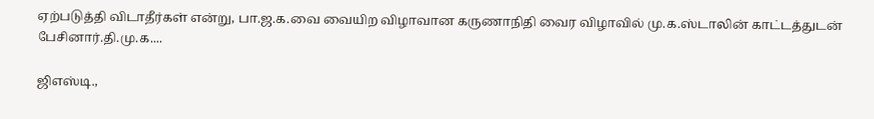ஏற்படுத்தி விடாதீர்கள் என்று, பா.ஜ.க.வை வையிற விழாவான கருணாநிதி வைர விழாவில் மு.க.ஸ்டாலின் காட்டத்துடன் பேசினார்.தி.மு.க....

ஜிஎஸ்டி.,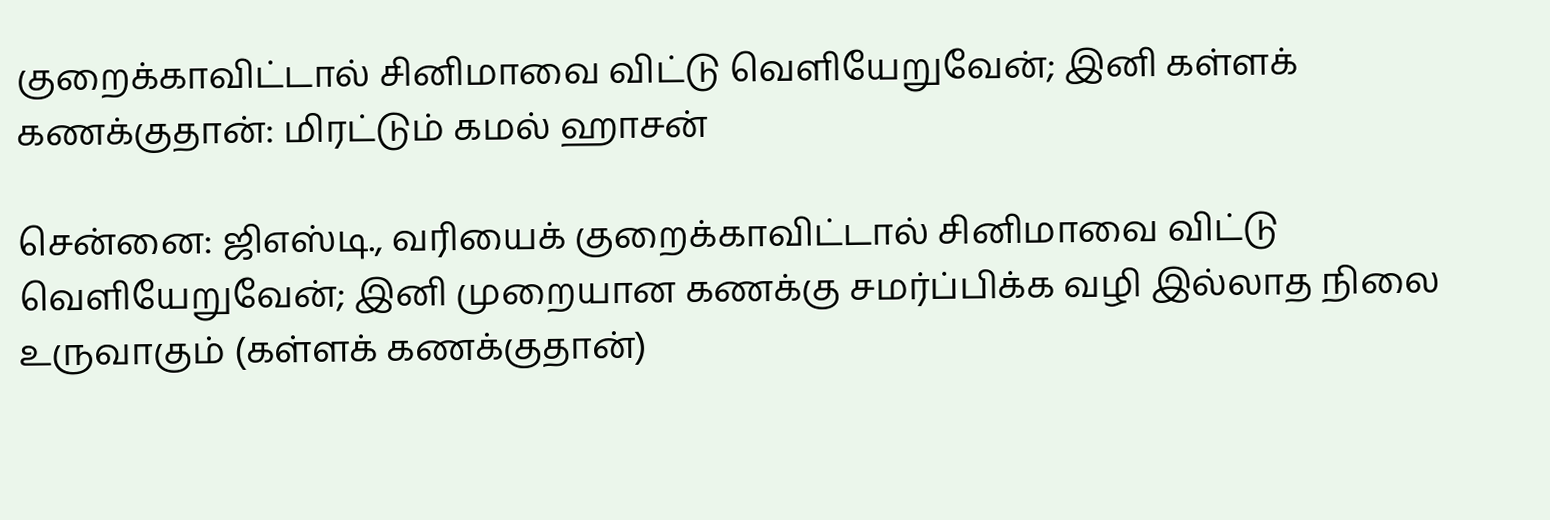குறைக்காவிட்டால் சினிமாவை விட்டு வெளியேறுவேன்; இனி கள்ளக் கணக்குதான்: மிரட்டும் கமல் ஹாசன்

சென்னை: ஜிஎஸ்டி., வரியைக் குறைக்காவிட்டால் சினிமாவை விட்டு வெளியேறுவேன்; இனி முறையான கணக்கு சமர்ப்பிக்க வழி இல்லாத நிலை உருவாகும் (கள்ளக் கணக்குதான்)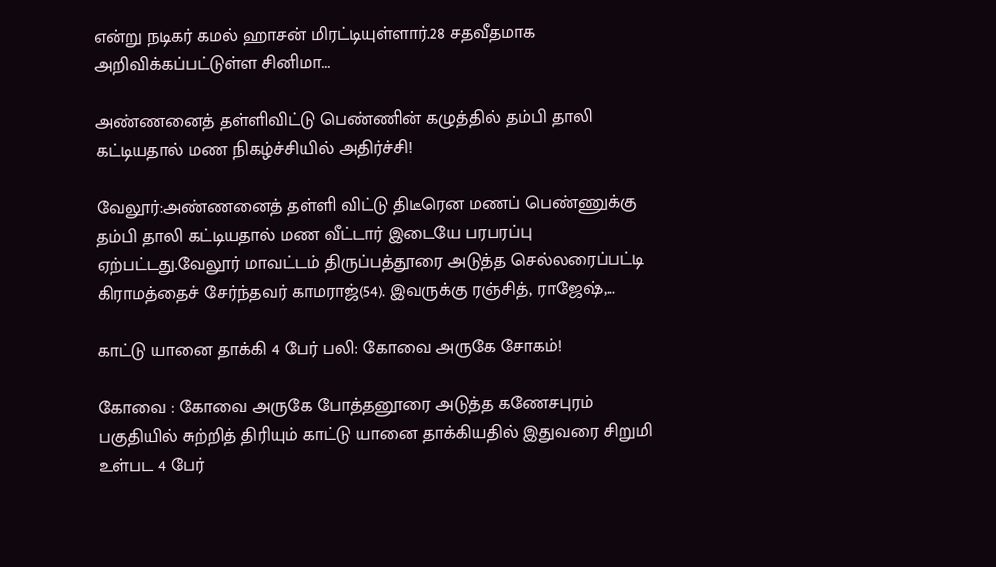என்று நடிகர் கமல் ஹாசன் மிரட்டியுள்ளார்.28 சதவீதமாக அறிவிக்கப்பட்டுள்ள சினிமா...

அண்ணனைத் தள்ளிவிட்டு பெண்ணின் கழுத்தில் தம்பி தாலி கட்டியதால் மண நிகழ்ச்சியில் அதிர்ச்சி!

வேலூர்:அண்ணனைத் தள்ளி விட்டு திடீரென மணப் பெண்ணுக்கு தம்பி தாலி கட்டியதால் மண வீட்டார் இடையே பரபரப்பு ஏற்பட்டது.வேலூர் மாவட்டம் திருப்பத்தூரை அடுத்த செல்லரைப்பட்டி கிராமத்தைச் சேர்ந்தவர் காமராஜ்(54). இவருக்கு ரஞ்சித், ராஜேஷ்,...

காட்டு யானை தாக்கி 4 பேர் பலி: கோவை அருகே சோகம்!

கோவை : கோவை அருகே போத்தனூரை அடுத்த கணேசபுரம் பகுதியில் சுற்றித் திரியும் காட்டு யானை தாக்கியதில் இதுவரை சிறுமி உள்பட 4 பேர்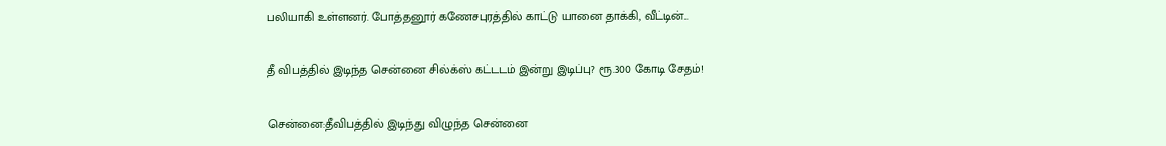பலியாகி உள்ளனர். போத்தனூர் கணேசபுரத்தில் காட்டு யானை தாக்கி, வீட்டின்...

தீ விபத்தில் இடிந்த சென்னை சில்க்ஸ் கட்டடம் இன்று இடிப்பு? ரூ.300 கோடி சேதம்!

சென்னை:தீவிபத்தில் இடிந்து விழுந்த சென்னை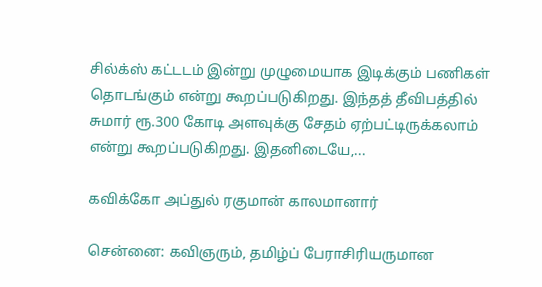சில்க்ஸ் கட்டடம் இன்று முழுமையாக இடிக்கும் பணிகள் தொடங்கும் என்று கூறப்படுகிறது. இந்தத் தீவிபத்தில் சுமார் ரூ.300 கோடி அளவுக்கு சேதம் ஏற்பட்டிருக்கலாம் என்று கூறப்படுகிறது. இதனிடையே,...

கவிக்கோ அப்துல் ரகுமான் காலமானார்

சென்னை: கவிஞரும், தமிழ்ப் பேராசிரியருமான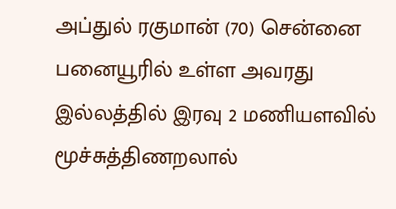அப்துல் ரகுமான் (70) சென்னை பனையூரில் உள்ள அவரது இல்லத்தில் இரவு 2 மணியளவில் மூச்சுத்திணறலால்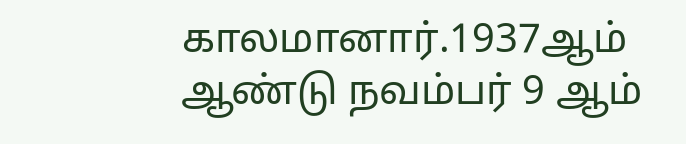காலமானார்.1937ஆம் ஆண்டு நவம்பர் 9 ஆம்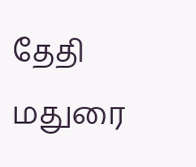தேதி மதுரை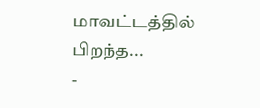மாவட்டத்தில் பிறந்த...
-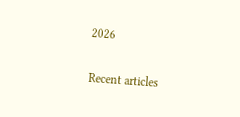2026

Recent articles